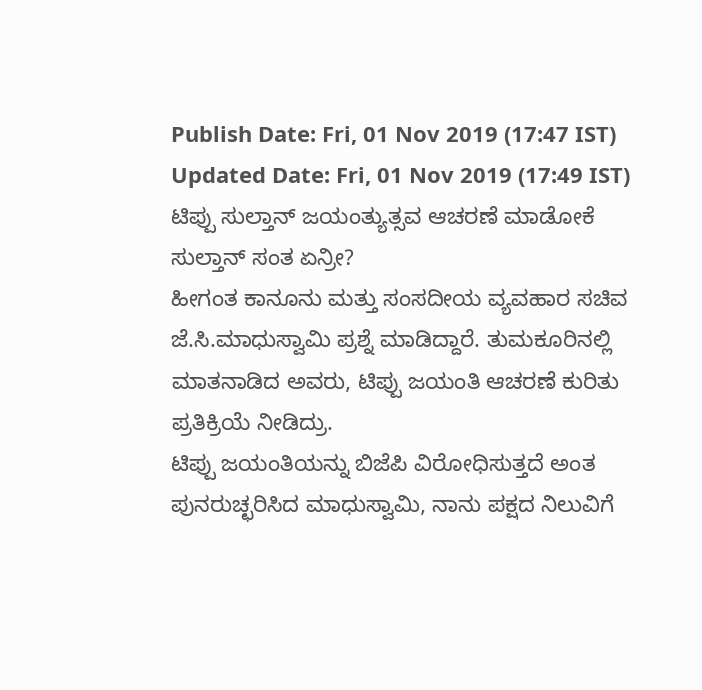Publish Date: Fri, 01 Nov 2019 (17:47 IST)
Updated Date: Fri, 01 Nov 2019 (17:49 IST)
ಟಿಪ್ಪು ಸುಲ್ತಾನ್ ಜಯಂತ್ಯುತ್ಸವ ಆಚರಣೆ ಮಾಡೋಕೆ ಸುಲ್ತಾನ್ ಸಂತ ಏನ್ರೀ?
ಹೀಗಂತ ಕಾನೂನು ಮತ್ತು ಸಂಸದೀಯ ವ್ಯವಹಾರ ಸಚಿವ ಜೆ.ಸಿ.ಮಾಧುಸ್ವಾಮಿ ಪ್ರಶ್ನೆ ಮಾಡಿದ್ದಾರೆ. ತುಮಕೂರಿನಲ್ಲಿ ಮಾತನಾಡಿದ ಅವರು, ಟಿಪ್ಪು ಜಯಂತಿ ಆಚರಣೆ ಕುರಿತು ಪ್ರತಿಕ್ರಿಯೆ ನೀಡಿದ್ರು.
ಟಿಪ್ಪು ಜಯಂತಿಯನ್ನು ಬಿಜೆಪಿ ವಿರೋಧಿಸುತ್ತದೆ ಅಂತ ಪುನರುಚ್ಛರಿಸಿದ ಮಾಧುಸ್ವಾಮಿ, ನಾನು ಪಕ್ಷದ ನಿಲುವಿಗೆ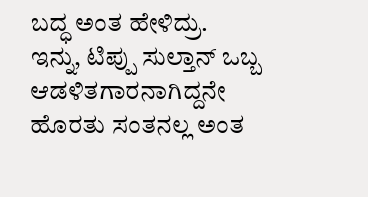ಬದ್ಧ ಅಂತ ಹೇಳಿದ್ರು.
ಇನ್ನು, ಟಿಪ್ಪು ಸುಲ್ತಾನ್ ಒಬ್ಬ ಆಡಳಿತಗಾರನಾಗಿದ್ದನೇ ಹೊರತು ಸಂತನಲ್ಲ ಅಂತ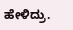ಹೇಳಿದ್ರು.